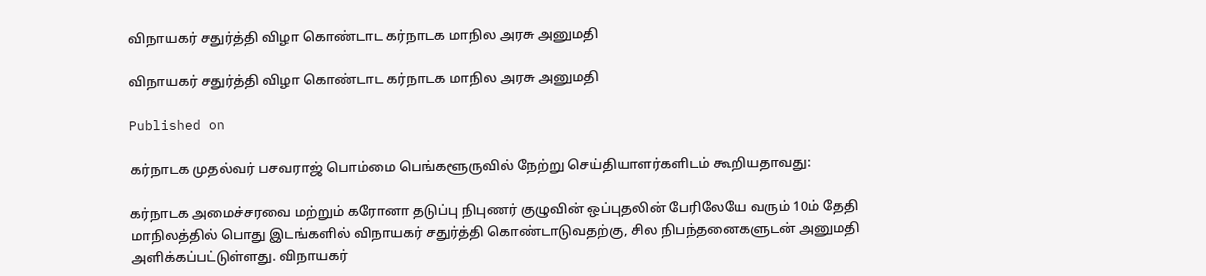விநாயகர் சதுர்த்தி விழா கொண்டாட கர்நாடக மாநில அரசு அனுமதி

விநாயகர் சதுர்த்தி விழா கொண்டாட கர்நாடக மாநில அரசு அனுமதி

Published on

கர்நாடக முதல்வர் பசவராஜ் பொம்மை பெங்களூருவில் நேற்று செய்தியாளர்களிடம் கூறியதாவது:

கர்நாடக அமைச்சரவை மற்றும் கரோனா தடுப்பு நிபுணர் குழுவின் ஒப்புதலின் பேரிலேயே வரும் 10ம் தேதி மாநிலத்தில் பொது இடங்களில் விநாயகர் சதுர்த்தி கொண்டாடுவதற்கு, சில நிபந்தனைகளுடன் அனுமதி அளிக்கப்பட்டுள்ளது. விநாயகர்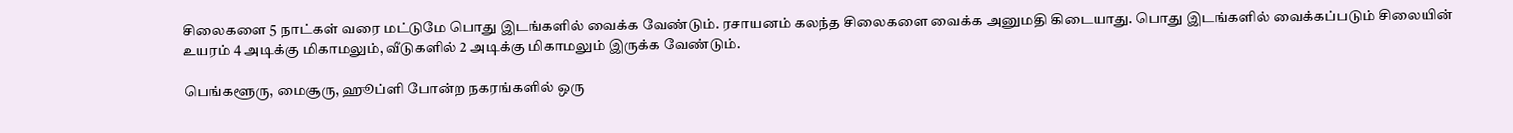சிலைகளை 5 நாட்கள் வரை மட்டுமே பொது இடங்களில் வைக்க‌ வேண்டும். ரசாயனம் கலந்த சிலைகளை வைக்க அனுமதி கிடையாது. பொது இடங்களில் வைக்கப்படும் சிலையின் உயரம் 4 அடிக்கு மிகாமலும், வீடுகளில் 2 அடிக்கு மிகாமலும் இருக்க வேண்டும்.

பெங்களூரு, மைசூரு, ஹூப்ளி போன்ற நகரங்களில் ஒரு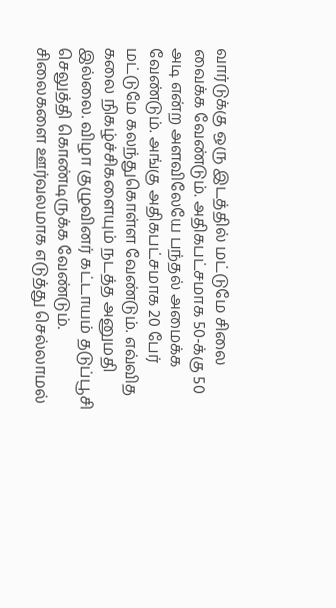வார்டுக்கு ஒரு இடத்தில் மட்டுமே சிலை வைக்க வேண்டும். அதிகபட்சமாக 50-க்கு 50 அடி என்ற அளவிலேயே பந்தல் அமைக்க வேண்டும். அங்கு அதிகபட்சமாக‌ 20 பேர் மட்டுமே கலந்துகொள்ள வேண்டும். எவ்வித‌ கலை நிகழ்ச்சிகளையும் நடத்த அனுமதி இல்லை. விழா குழுவினர் கட்டாயம் தடுப்பூசி செலுத்தி கொண்டிருக்க வேண்டும். சிலைகளை ஊர்வலமாக எடுத்து செல்லாமல்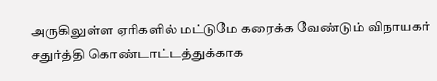அருகிலுள்ள ஏரிகளில் மட்டுமே கரைக்க வேண்டும் விநாயகர் சதுர்த்தி கொண்டாட்டத்துக்காக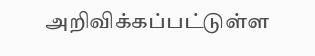அறிவிக்கப்பட்டுள்ள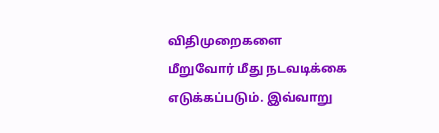விதிமுறைகளை மீறுவோர் மீது நடவடிக்கை எடுக்கப்படும். இவ்வாறு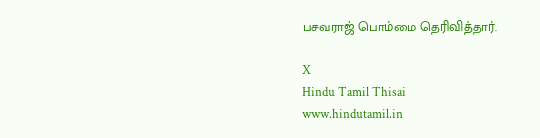பசவராஜ் பொம்மை தெரிவித்தார்.

X
Hindu Tamil Thisai
www.hindutamil.in